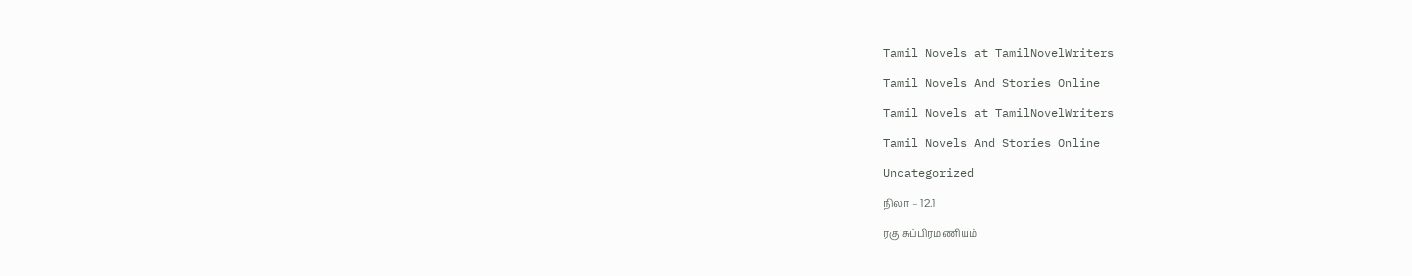Tamil Novels at TamilNovelWriters

Tamil Novels And Stories Online

Tamil Novels at TamilNovelWriters

Tamil Novels And Stories Online

Uncategorized

நிலா – 12.1

ரகு சுப்பிரமணியம்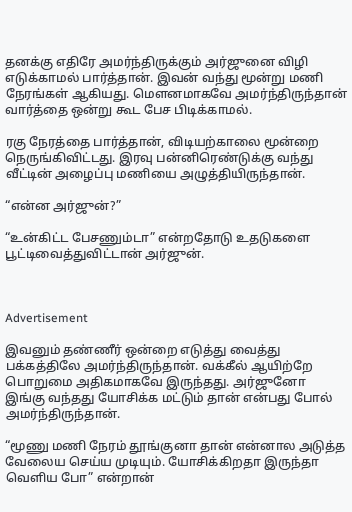தனக்கு எதிரே அமர்ந்திருக்கும் அர்ஜுனை விழி எடுக்காமல் பார்த்தான். இவன் வந்து மூன்று மணி நேரங்கள் ஆகியது. மௌனமாகவே அமர்ந்திருந்தான் வார்த்தை ஒன்று கூட பேச பிடிக்காமல்.

ரகு நேரத்தை பார்த்தான், விடியற்காலை மூன்றை நெருங்கிவிட்டது. இரவு பன்னிரெண்டுக்கு வந்து வீட்டின் அழைப்பு மணியை அழுத்தியிருந்தான்.

“என்ன அர்ஜுன்?”

“உன்கிட்ட பேசணும்டா” என்றதோடு உதடுகளை பூட்டிவைத்துவிட்டான் அர்ஜுன்.



Advertisement

இவனும் தண்ணீர் ஒன்றை எடுத்து வைத்து பக்கத்திலே அமர்ந்திருந்தான். வக்கீல் ஆயிற்றே பொறுமை அதிகமாகவே இருந்தது. அர்ஜுனோ இங்கு வந்தது யோசிக்க மட்டும் தான் என்பது போல் அமர்ந்திருந்தான்.

“மூணு மணி நேரம் தூங்குனா தான் என்னால அடுத்த வேலைய செய்ய முடியும். யோசிக்கிறதா இருந்தா வெளிய போ” என்றான்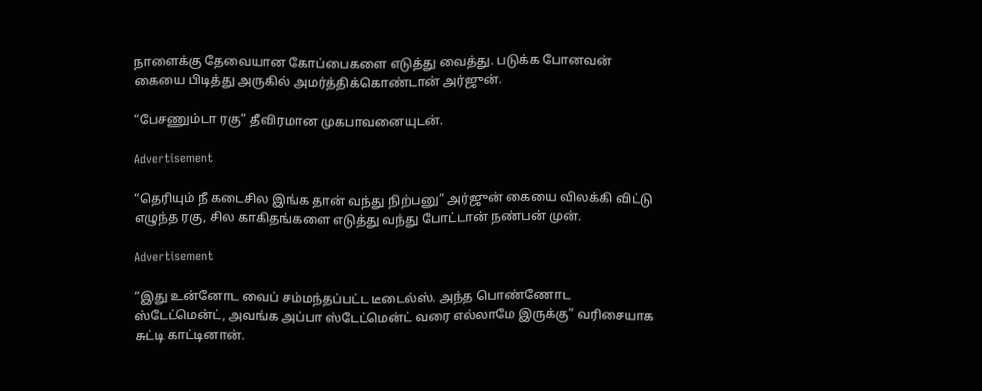நாளைக்கு தேவையான கோப்பைகளை எடுத்து வைத்து. படுக்க போனவன் கையை பிடித்து அருகில் அமர்த்திக்கொண்டான் அர்ஜுன்.

“பேசணும்டா ரகு” தீவிரமான முகபாவனையுடன்.

Advertisement

“தெரியும் நீ கடைசில இங்க தான் வந்து நிற்பனு” அர்ஜுன் கையை விலக்கி விட்டு எழுந்த ரகு, சில காகிதங்களை எடுத்து வந்து போட்டான் நண்பன் முன்.

Advertisement

“இது உன்னோட வைப் சம்மந்தப்பட்ட டீடைல்ஸ். அந்த பொண்ணோட ஸ்டேட்மென்ட், அவங்க அப்பா ஸ்டேட்மென்ட் வரை எல்லாமே இருக்கு” வரிசையாக சுட்டி காட்டினான்.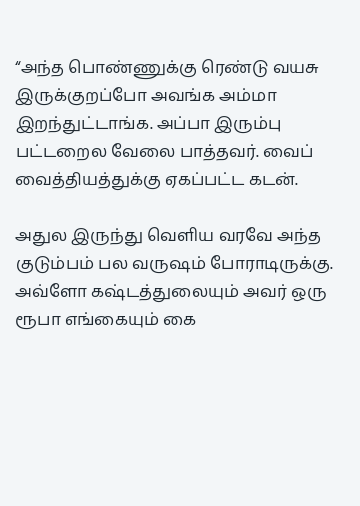“அந்த பொண்ணுக்கு ரெண்டு வயசு இருக்குறப்போ அவங்க அம்மா இறந்துட்டாங்க. அப்பா இரும்பு பட்டறைல வேலை பாத்தவர். வைப் வைத்தியத்துக்கு ஏகப்பட்ட கடன்.

அதுல இருந்து வெளிய வரவே அந்த குடும்பம் பல வருஷம் போராடிருக்கு. அவ்ளோ கஷ்டத்துலையும் அவர் ஒரு ரூபா எங்கையும் கை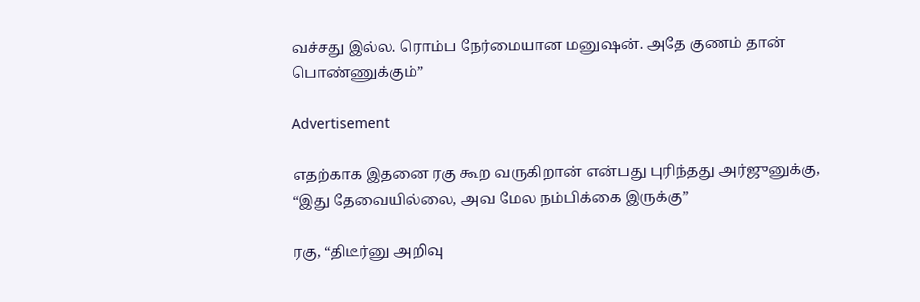வச்சது இல்ல. ரொம்ப நேர்மையான மனுஷன். அதே குணம் தான் பொண்ணுக்கும்”

Advertisement

எதற்காக இதனை ரகு கூற வருகிறான் என்பது புரிந்தது அர்ஜுனுக்கு, “இது தேவையில்லை, அவ மேல நம்பிக்கை இருக்கு”

ரகு, “திடீர்னு அறிவு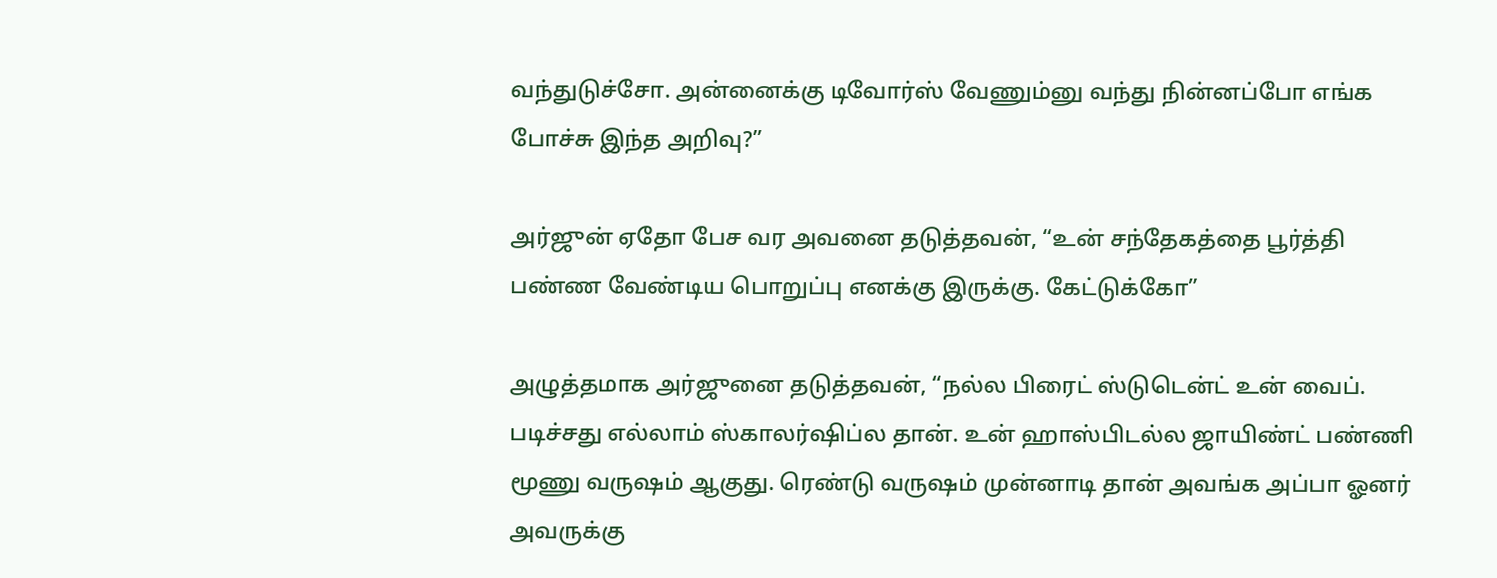வந்துடுச்சோ. அன்னைக்கு டிவோர்ஸ் வேணும்னு வந்து நின்னப்போ எங்க போச்சு இந்த அறிவு?”

அர்ஜுன் ஏதோ பேச வர அவனை தடுத்தவன், “உன் சந்தேகத்தை பூர்த்தி பண்ண வேண்டிய பொறுப்பு எனக்கு இருக்கு. கேட்டுக்கோ”

அழுத்தமாக அர்ஜுனை தடுத்தவன், “நல்ல பிரைட் ஸ்டுடென்ட் உன் வைப். படிச்சது எல்லாம் ஸ்காலர்ஷிப்ல தான். உன் ஹாஸ்பிடல்ல ஜாயிண்ட் பண்ணி மூணு வருஷம் ஆகுது. ரெண்டு வருஷம் முன்னாடி தான் அவங்க அப்பா ஓனர் அவருக்கு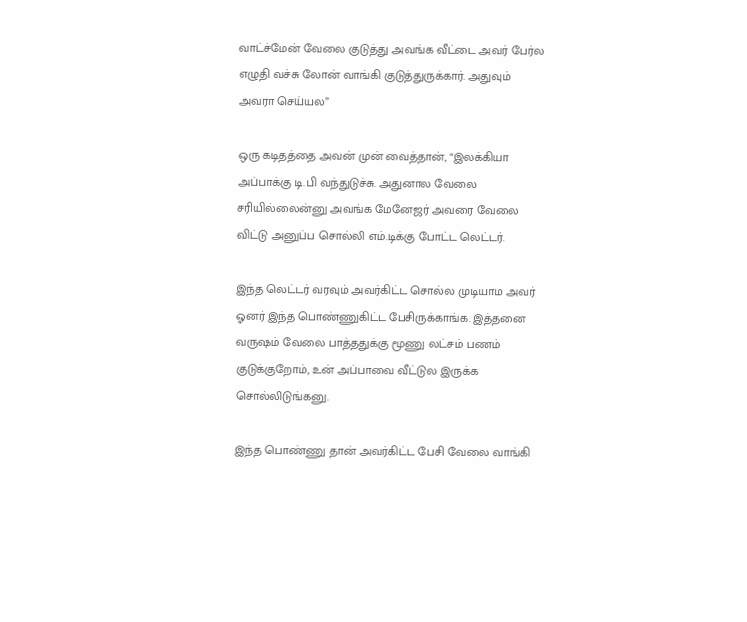வாட்ச்மேன் வேலை குடுத்து அவங்க வீட்டை அவர் பேர்ல எழுதி வச்சு லோன் வாங்கி குடுத்துருக்கார். அதுவும் அவரா செய்யல”

ஒரு கடிதத்தை அவன் முன் வைத்தான், “இலக்கியா அப்பாக்கு டி.பி வந்துடுச்சு. அதுனால வேலை சரியில்லைன்னு அவங்க மேனேஜர் அவரை வேலை விட்டு அனுப்ப சொல்லி எம்.டிக்கு போட்ட லெட்டர்.

இந்த லெட்டர் வரவும் அவர்கிட்ட சொல்ல முடியாம அவர் ஓனர் இந்த பொண்ணுகிட்ட பேசிருக்காங்க. இத்தனை வருஷம் வேலை பாத்ததுக்கு மூணு லட்சம் பணம் குடுக்குறோம், உன் அப்பாவை வீட்டுல இருக்க சொல்லிடுங்கனு.

இந்த பொண்ணு தான் அவர்கிட்ட பேசி வேலை வாங்கி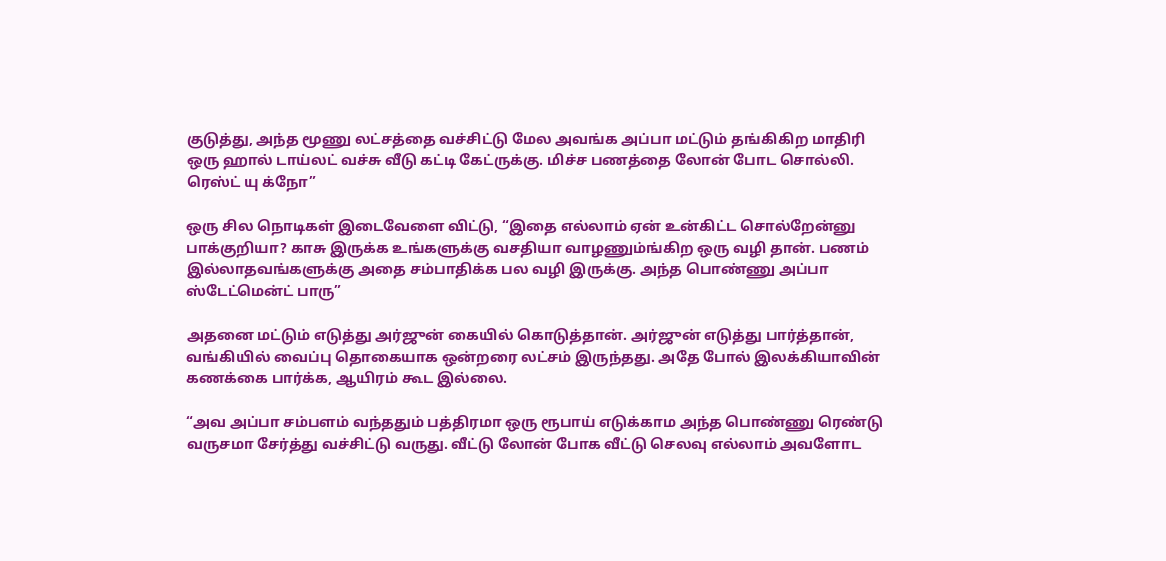குடுத்து, அந்த மூணு லட்சத்தை வச்சிட்டு மேல அவங்க அப்பா மட்டும் தங்கிகிற மாதிரி ஒரு ஹால் டாய்லட் வச்சு வீடு கட்டி கேட்ருக்கு. மிச்ச பணத்தை லோன் போட சொல்லி. ரெஸ்ட் யு க்நோ”

ஒரு சில நொடிகள் இடைவேளை விட்டு, “இதை எல்லாம் ஏன் உன்கிட்ட சொல்றேன்னு பாக்குறியா? காசு இருக்க உங்களுக்கு வசதியா வாழணும்ங்கிற ஒரு வழி தான். பணம் இல்லாதவங்களுக்கு அதை சம்பாதிக்க பல வழி இருக்கு. அந்த பொண்ணு அப்பா ஸ்டேட்மென்ட் பாரு”

அதனை மட்டும் எடுத்து அர்ஜுன் கையில் கொடுத்தான். அர்ஜுன் எடுத்து பார்த்தான், வங்கியில் வைப்பு தொகையாக ஒன்றரை லட்சம் இருந்தது. அதே போல் இலக்கியாவின் கணக்கை பார்க்க, ஆயிரம் கூட இல்லை.

“அவ அப்பா சம்பளம் வந்ததும் பத்திரமா ஒரு ரூபாய் எடுக்காம அந்த பொண்ணு ரெண்டு வருசமா சேர்த்து வச்சிட்டு வருது. வீட்டு லோன் போக வீட்டு செலவு எல்லாம் அவளோட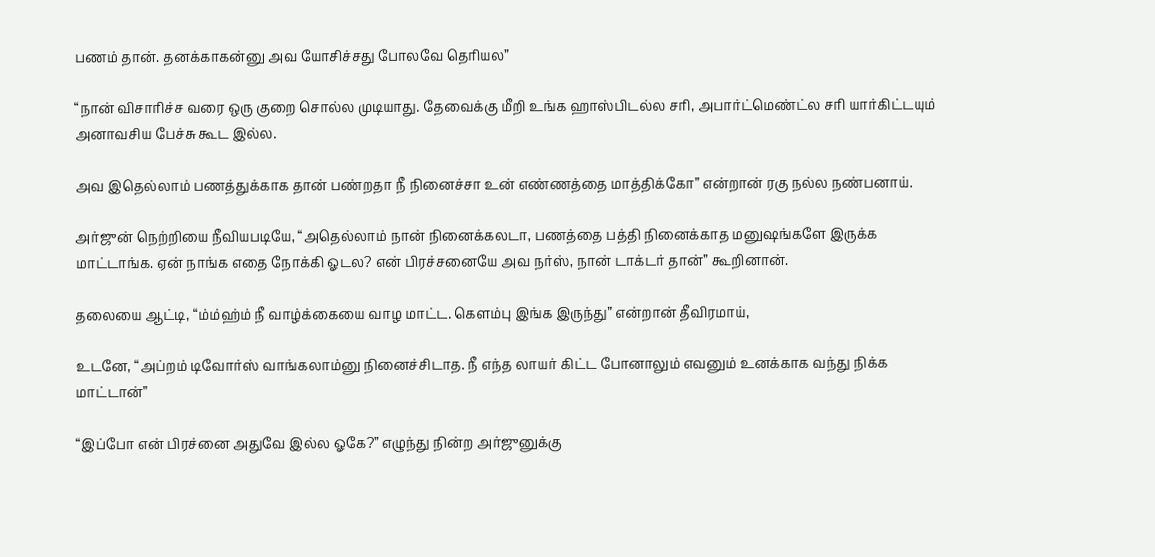பணம் தான். தனக்காகன்னு அவ யோசிச்சது போலவே தெரியல”

“நான் விசாரிச்ச வரை ஒரு குறை சொல்ல முடியாது. தேவைக்கு மீறி உங்க ஹாஸ்பிடல்ல சரி, அபார்ட்மெண்ட்ல சரி யார்கிட்டயும் அனாவசிய பேச்சு கூட இல்ல.

அவ இதெல்லாம் பணத்துக்காக தான் பண்றதா நீ நினைச்சா உன் எண்ணத்தை மாத்திக்கோ” என்றான் ரகு நல்ல நண்பனாய்.

அர்ஜுன் நெற்றியை நீவியபடியே, “அதெல்லாம் நான் நினைக்கலடா, பணத்தை பத்தி நினைக்காத மனுஷங்களே இருக்க மாட்டாங்க. ஏன் நாங்க எதை நோக்கி ஓடல? என் பிரச்சனையே அவ நர்ஸ், நான் டாக்டர் தான்” கூறினான்.

தலையை ஆட்டி, “ம்ம்ஹ்ம் நீ வாழ்க்கையை வாழ மாட்ட. கெளம்பு இங்க இருந்து” என்றான் தீவிரமாய்,

உடனே, “அப்றம் டிவோர்ஸ் வாங்கலாம்னு நினைச்சிடாத. நீ எந்த லாயர் கிட்ட போனாலும் எவனும் உனக்காக வந்து நிக்க மாட்டான்”

“இப்போ என் பிரச்னை அதுவே இல்ல ஓகே?” எழுந்து நின்ற அர்ஜுனுக்கு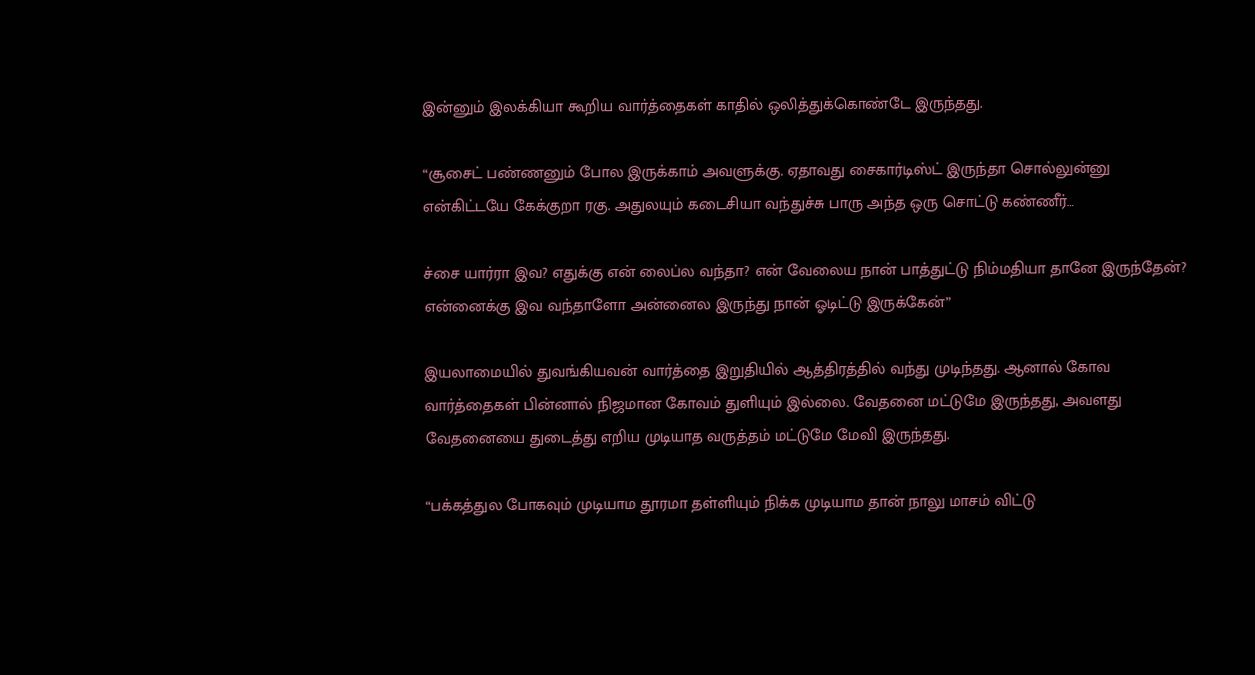இன்னும் இலக்கியா கூறிய வார்த்தைகள் காதில் ஒலித்துக்கொண்டே இருந்தது.

“சூசைட் பண்ணனும் போல இருக்காம் அவளுக்கு. ஏதாவது சைகார்டிஸ்ட் இருந்தா சொல்லுன்னு என்கிட்டயே கேக்குறா ரகு. அதுலயும் கடைசியா வந்துச்சு பாரு அந்த ஒரு சொட்டு கண்ணீர்…

ச்சை யார்ரா இவ? எதுக்கு என் லைப்ல வந்தா? என் வேலைய நான் பாத்துட்டு நிம்மதியா தானே இருந்தேன்? என்னைக்கு இவ வந்தாளோ அன்னைல இருந்து நான் ஓடிட்டு இருக்கேன்”

இயலாமையில் துவங்கியவன் வார்த்தை இறுதியில் ஆத்திரத்தில் வந்து முடிந்தது. ஆனால் கோவ வார்த்தைகள் பின்னால் நிஜமான கோவம் துளியும் இல்லை. வேதனை மட்டுமே இருந்தது, அவளது வேதனையை துடைத்து எறிய முடியாத வருத்தம் மட்டுமே மேவி இருந்தது.

“பக்கத்துல போகவும் முடியாம தூரமா தள்ளியும் நிக்க முடியாம தான் நாலு மாசம் விட்டு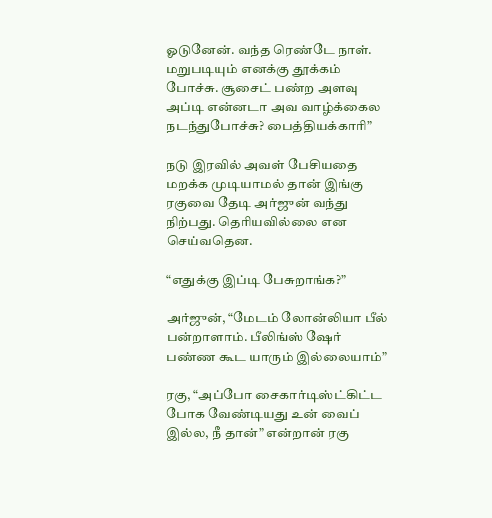ஓடுனேன். வந்த ரெண்டே நாள். மறுபடியும் எனக்கு தூக்கம் போச்சு. சூசைட் பண்ற அளவு அப்டி என்னடா அவ வாழ்க்கைல நடந்துபோச்சு? பைத்தியக்காரி”

நடு இரவில் அவள் பேசியதை மறக்க முடியாமல் தான் இங்கு ரகுவை தேடி அர்ஜுன் வந்து நிற்பது. தெரியவில்லை என செய்வதென.

“எதுக்கு இப்டி பேசுறாங்க?”

அர்ஜுன், “மேடம் லோன்லியா பீல் பன்றாளாம். பீலிங்ஸ் ஷேர் பண்ண கூட யாரும் இல்லையாம்”

ரகு, “அப்போ சைகார்டிஸ்ட்கிட்ட போக வேண்டியது உன் வைப் இல்ல, நீ தான்” என்றான் ரகு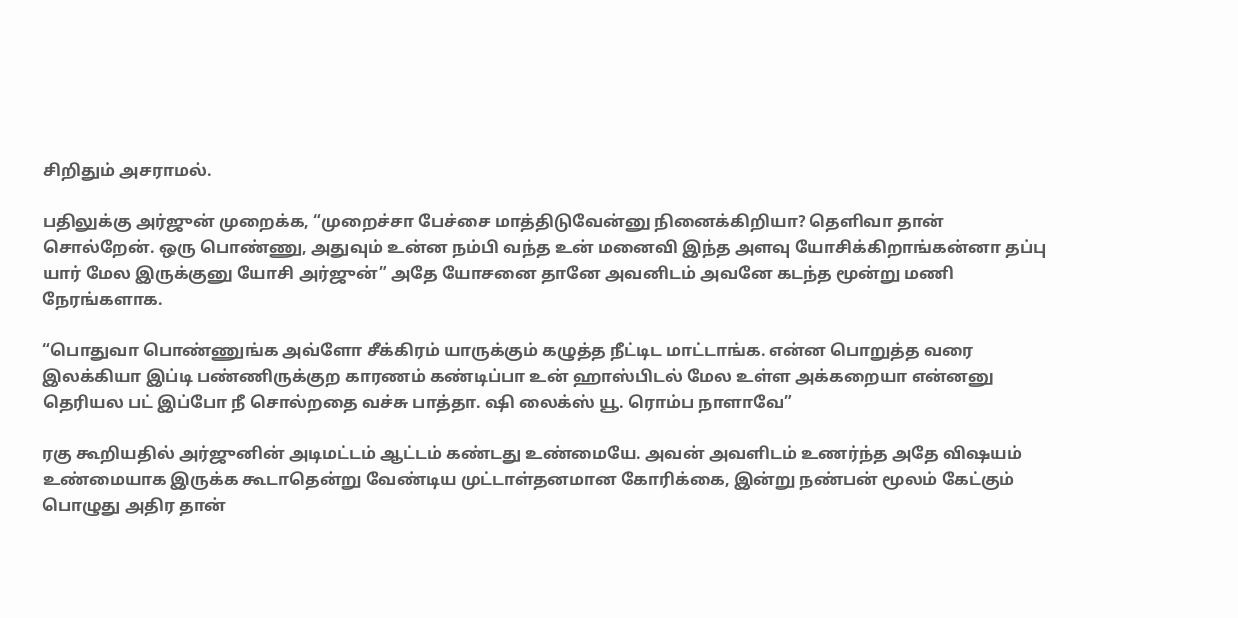சிறிதும் அசராமல்.

பதிலுக்கு அர்ஜுன் முறைக்க, “முறைச்சா பேச்சை மாத்திடுவேன்னு நினைக்கிறியா? தெளிவா தான் சொல்றேன். ஒரு பொண்ணு, அதுவும் உன்ன நம்பி வந்த உன் மனைவி இந்த அளவு யோசிக்கிறாங்கன்னா தப்பு யார் மேல இருக்குனு யோசி அர்ஜுன்” அதே யோசனை தானே அவனிடம் அவனே கடந்த மூன்று மணி நேரங்களாக.

“பொதுவா பொண்ணுங்க அவ்ளோ சீக்கிரம் யாருக்கும் கழுத்த நீட்டிட மாட்டாங்க. என்ன பொறுத்த வரை இலக்கியா இப்டி பண்ணிருக்குற காரணம் கண்டிப்பா உன் ஹாஸ்பிடல் மேல உள்ள அக்கறையா என்னனு தெரியல பட் இப்போ நீ சொல்றதை வச்சு பாத்தா. ஷி லைக்ஸ் யூ. ரொம்ப நாளாவே”

ரகு கூறியதில் அர்ஜுனின் அடிமட்டம் ஆட்டம் கண்டது உண்மையே. அவன் அவளிடம் உணர்ந்த அதே விஷயம் உண்மையாக இருக்க கூடாதென்று வேண்டிய முட்டாள்தனமான கோரிக்கை, இன்று நண்பன் மூலம் கேட்கும் பொழுது அதிர தான்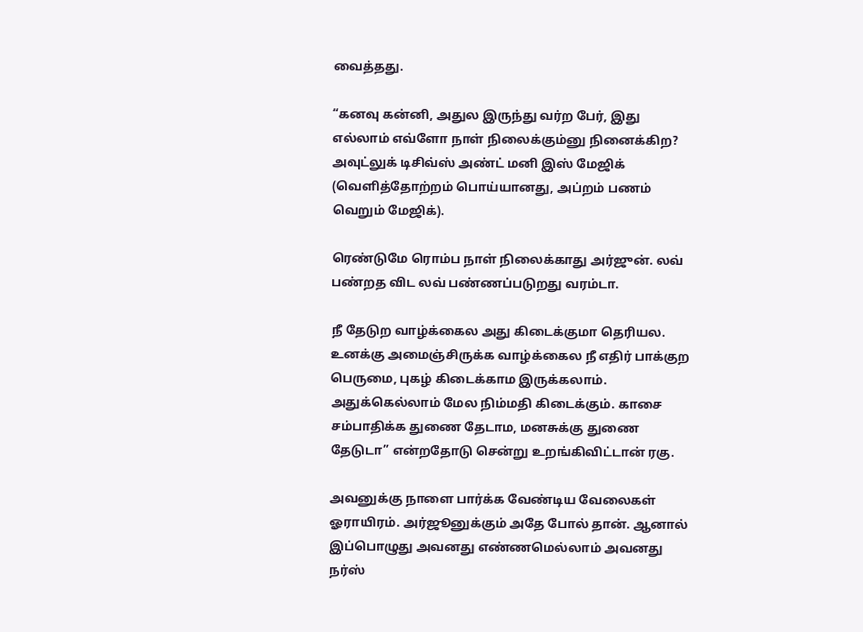வைத்தது.

“கனவு கன்னி, அதுல இருந்து வர்ற பேர், இது எல்லாம் எவ்ளோ நாள் நிலைக்கும்னு நினைக்கிற? அவுட்லுக் டிசிவ்ஸ் அண்ட் மனி இஸ் மேஜிக் (வெளித்தோற்றம் பொய்யானது, அப்றம் பணம் வெறும் மேஜிக்).

ரெண்டுமே ரொம்ப நாள் நிலைக்காது அர்ஜுன். லவ் பண்றத விட லவ் பண்ணப்படுறது வரம்டா.

நீ தேடுற வாழ்க்கைல அது கிடைக்குமா தெரியல. உனக்கு அமைஞ்சிருக்க வாழ்க்கைல நீ எதிர் பாக்குற பெருமை, புகழ் கிடைக்காம இருக்கலாம். அதுக்கெல்லாம் மேல நிம்மதி கிடைக்கும். காசை சம்பாதிக்க துணை தேடாம, மனசுக்கு துணை தேடுடா” என்றதோடு சென்று உறங்கிவிட்டான் ரகு.

அவனுக்கு நாளை பார்க்க வேண்டிய வேலைகள் ஓராயிரம். அர்ஜூனுக்கும் அதே போல் தான். ஆனால் இப்பொழுது அவனது எண்ணமெல்லாம் அவனது நர்ஸ்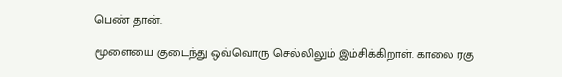பெண் தான்.

மூளையை குடைந்து ஒவ்வொரு செல்லிலும் இம்சிக்கிறாள். காலை ரகு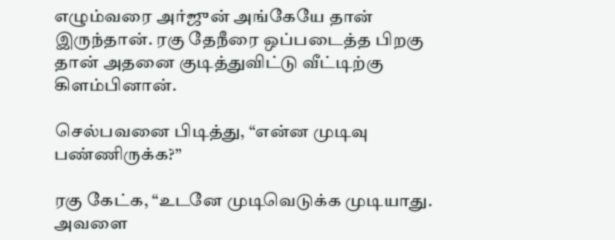எழும்வரை அர்ஜுன் அங்கேயே தான் இருந்தான். ரகு தேநீரை ஒப்படைத்த பிறகு தான் அதனை குடித்துவிட்டு வீட்டிற்கு கிளம்பினான்.

செல்பவனை பிடித்து, “என்ன முடிவு பண்ணிருக்க?”

ரகு கேட்க, “உடனே முடிவெடுக்க முடியாது. அவளை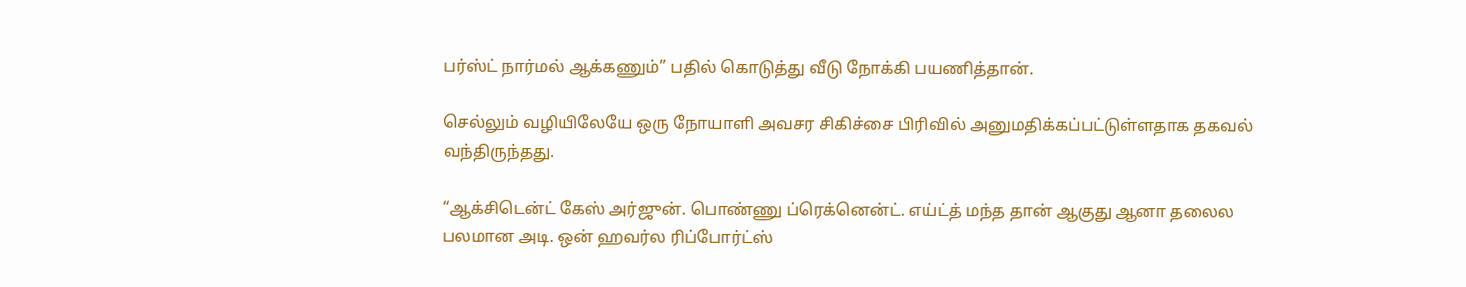பர்ஸ்ட் நார்மல் ஆக்கணும்” பதில் கொடுத்து வீடு நோக்கி பயணித்தான்.

செல்லும் வழியிலேயே ஒரு நோயாளி அவசர சிகிச்சை பிரிவில் அனுமதிக்கப்பட்டுள்ளதாக தகவல் வந்திருந்தது.

“ஆக்சிடென்ட் கேஸ் அர்ஜுன். பொண்ணு ப்ரெக்னென்ட். எய்ட்த் மந்த தான் ஆகுது ஆனா தலைல பலமான அடி. ஒன் ஹவர்ல ரிப்போர்ட்ஸ்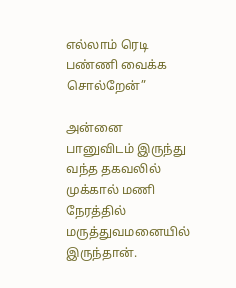எல்லாம் ரெடி பண்ணி வைக்க சொல்றேன்”

அன்னை பானுவிடம் இருந்து வந்த தகவலில் முக்கால் மணி நேரத்தில் மருத்துவமனையில் இருந்தான்.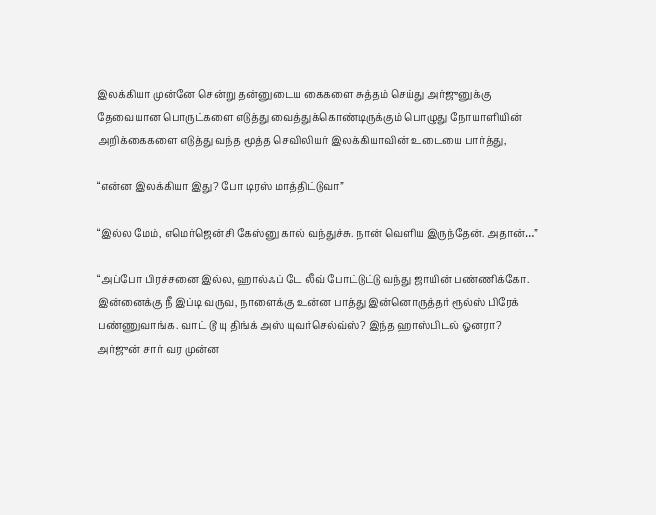இலக்கியா முன்னே சென்று தன்னுடைய கைகளை சுத்தம் செய்து அர்ஜுனுக்கு தேவையான பொருட்களை எடுத்து வைத்துக்கொண்டிருக்கும் பொழுது நோயாளியின் அறிக்கைகளை எடுத்து வந்த மூத்த செவிலியர் இலக்கியாவின் உடையை பார்த்து,

“என்ன இலக்கியா இது? போ டிரஸ் மாத்திட்டுவா”

“இல்ல மேம், எமெர்ஜென்சி கேஸ்னு கால் வந்துச்சு. நான் வெளிய இருந்தேன். அதான்…”

“அப்போ பிரச்சனை இல்ல, ஹால்ஃப் டே லீவ் போட்டுட்டு வந்து ஜாயின் பண்ணிக்கோ. இன்னைக்கு நீ இப்டி வருவ, நாளைக்கு உன்ன பாத்து இன்னொருத்தர் ரூல்ஸ் பிரேக் பண்ணுவாங்க. வாட் டூ யு திங்க் அஸ் யுவர்செல்வ்ஸ்? இந்த ஹாஸ்பிடல் ஓனரா? அர்ஜுன் சார் வர முன்ன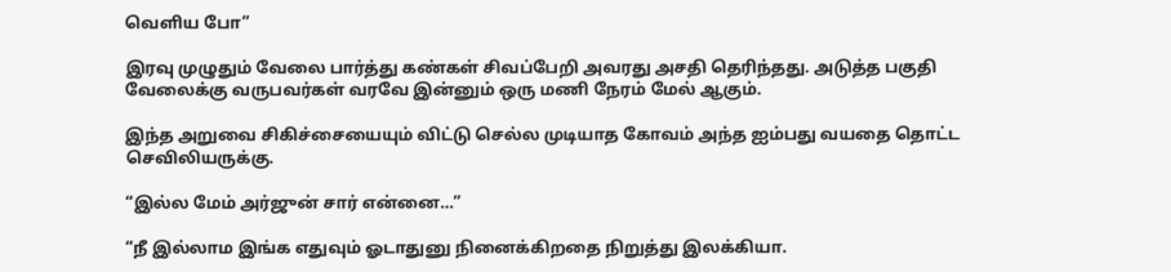வெளிய போ”

இரவு முழுதும் வேலை பார்த்து கண்கள் சிவப்பேறி அவரது அசதி தெரிந்தது. அடுத்த பகுதி வேலைக்கு வருபவர்கள் வரவே இன்னும் ஒரு மணி நேரம் மேல் ஆகும்.

இந்த அறுவை சிகிச்சையையும் விட்டு செல்ல முடியாத கோவம் அந்த ஐம்பது வயதை தொட்ட செவிலியருக்கு.

“இல்ல மேம் அர்ஜுன் சார் என்னை…”

“நீ இல்லாம இங்க எதுவும் ஓடாதுனு நினைக்கிறதை நிறுத்து இலக்கியா.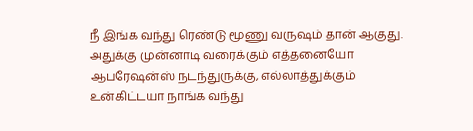நீ இங்க வந்து ரெண்டு மூணு வருஷம் தான் ஆகுது. அதுக்கு முன்னாடி வரைக்கும் எத்தனையோ ஆபரேஷன்ஸ் நடந்துருக்கு, எல்லாத்துக்கும் உன்கிட்டயா நாங்க வந்து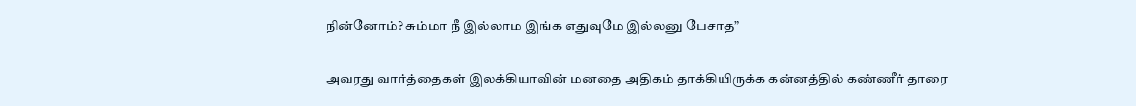நின்னோம்? சும்மா நீ இல்லாம இங்க எதுவுமே இல்லனு பேசாத”

அவரது வார்த்தைகள் இலக்கியாவின் மனதை அதிகம் தாக்கியிருக்க கன்னத்தில் கண்ணீர் தாரை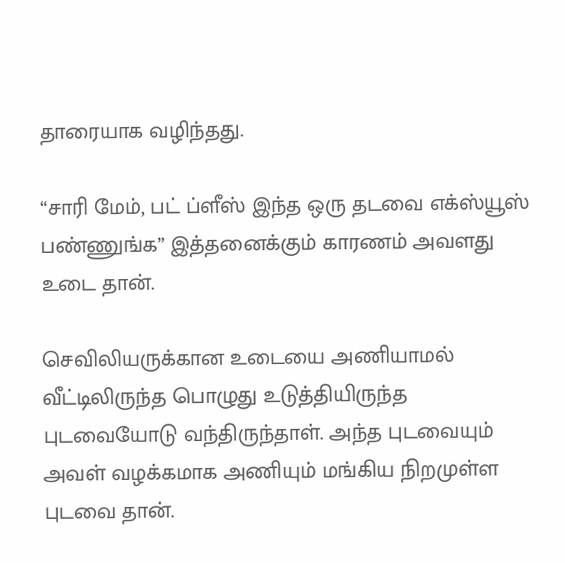தாரையாக வழிந்தது.

“சாரி மேம், பட் ப்ளீஸ் இந்த ஒரு தடவை எக்ஸ்யூஸ் பண்ணுங்க” இத்தனைக்கும் காரணம் அவளது உடை தான்.

செவிலியருக்கான உடையை அணியாமல் வீட்டிலிருந்த பொழுது உடுத்தியிருந்த புடவையோடு வந்திருந்தாள். அந்த புடவையும் அவள் வழக்கமாக அணியும் மங்கிய நிறமுள்ள புடவை தான்.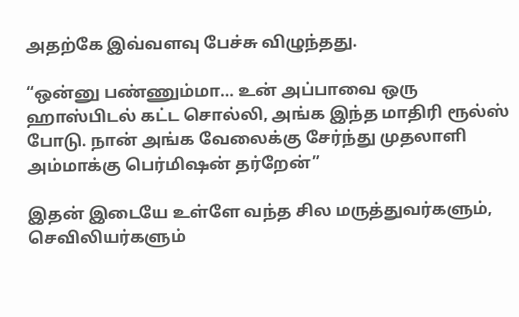அதற்கே இவ்வளவு பேச்சு விழுந்தது.

“ஒன்னு பண்ணும்மா… உன் அப்பாவை ஒரு ஹாஸ்பிடல் கட்ட சொல்லி, அங்க இந்த மாதிரி ரூல்ஸ் போடு. நான் அங்க வேலைக்கு சேர்ந்து முதலாளி அம்மாக்கு பெர்மிஷன் தர்றேன்”

இதன் இடையே உள்ளே வந்த சில மருத்துவர்களும், செவிலியர்களும்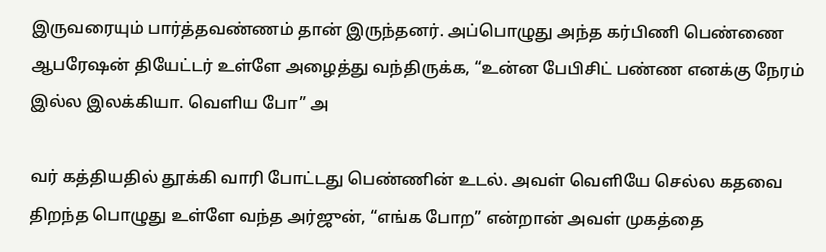இருவரையும் பார்த்தவண்ணம் தான் இருந்தனர். அப்பொழுது அந்த கர்பிணி பெண்ணை ஆபரேஷன் தியேட்டர் உள்ளே அழைத்து வந்திருக்க, “உன்ன பேபிசிட் பண்ண எனக்கு நேரம் இல்ல இலக்கியா. வெளிய போ” அ

வர் கத்தியதில் தூக்கி வாரி போட்டது பெண்ணின் உடல். அவள் வெளியே செல்ல கதவை திறந்த பொழுது உள்ளே வந்த அர்ஜுன், “எங்க போற” என்றான் அவள் முகத்தை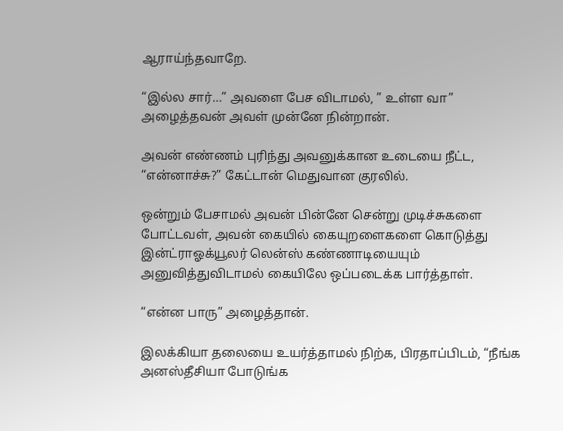ஆராய்ந்தவாறே.

“இல்ல சார்…” அவளை பேச விடாமல், ” உள்ள வா” அழைத்தவன் அவள் முன்னே நின்றான்.

அவன் எண்ணம் புரிந்து அவனுக்கான உடையை நீட்ட, “என்னாச்சு?” கேட்டான் மெதுவான குரலில்.

ஒன்றும் பேசாமல் அவன் பின்னே சென்று முடிச்சுகளை போட்டவள், அவன் கையில் கையுறளைகளை கொடுத்து இன்ட்ராஓக்யூலர் லென்ஸ் கண்ணாடியையும் அனுவித்துவிடாமல் கையிலே ஒப்படைக்க பார்த்தாள்.

“என்ன பாரு” அழைத்தான்.

இலக்கியா தலையை உயர்த்தாமல் நிற்க, பிரதாப்பிடம், “நீங்க அனஸ்தீசியா போடுங்க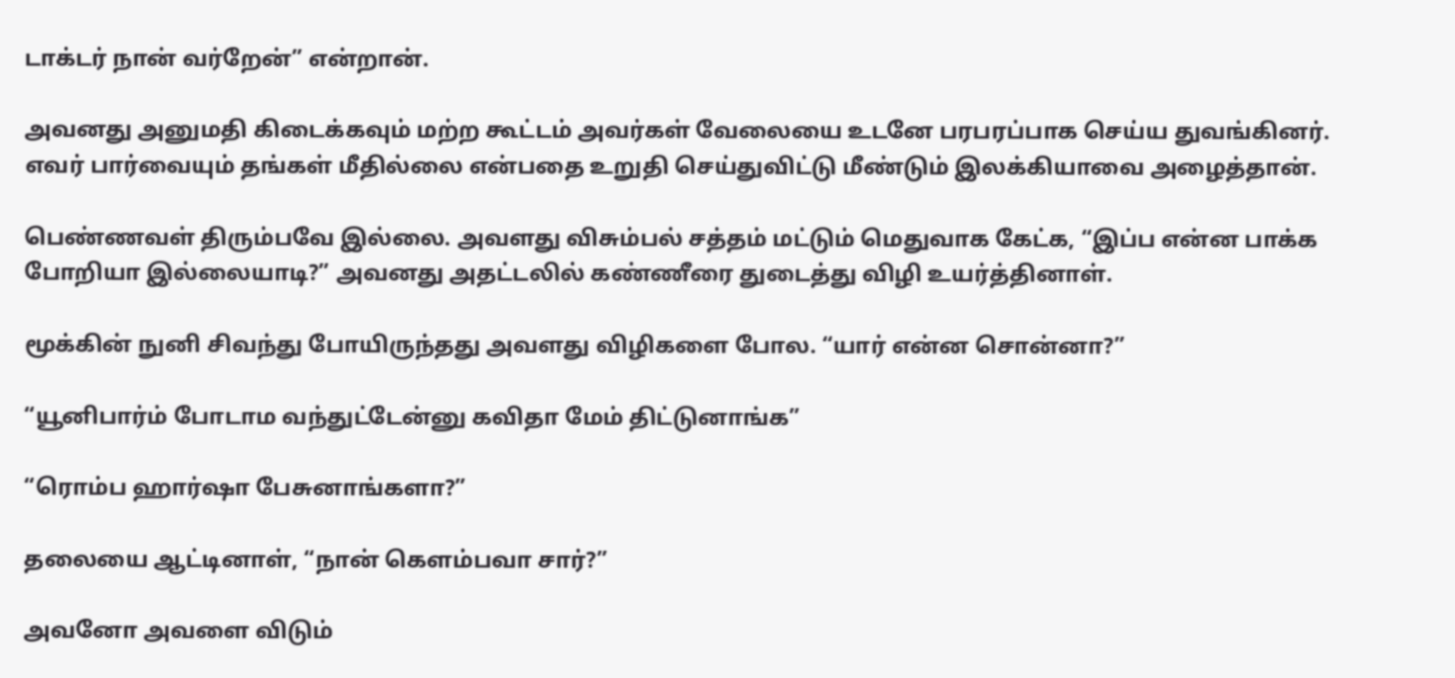டாக்டர் நான் வர்றேன்” என்றான்.

அவனது அனுமதி கிடைக்கவும் மற்ற கூட்டம் அவர்கள் வேலையை உடனே பரபரப்பாக செய்ய துவங்கினர். எவர் பார்வையும் தங்கள் மீதில்லை என்பதை உறுதி செய்துவிட்டு மீண்டும் இலக்கியாவை அழைத்தான்.

பெண்ணவள் திரும்பவே இல்லை. அவளது விசும்பல் சத்தம் மட்டும் மெதுவாக கேட்க, “இப்ப என்ன பாக்க போறியா இல்லையாடி?” அவனது அதட்டலில் கண்ணீரை துடைத்து விழி உயர்த்தினாள்.

மூக்கின் நுனி சிவந்து போயிருந்தது அவளது விழிகளை போல. “யார் என்ன சொன்னா?”

“யூனிபார்ம் போடாம வந்துட்டேன்னு கவிதா மேம் திட்டுனாங்க”

“ரொம்ப ஹார்ஷா பேசுனாங்களா?”

தலையை ஆட்டினாள், “நான் கெளம்பவா சார்?”

அவனோ அவளை விடும்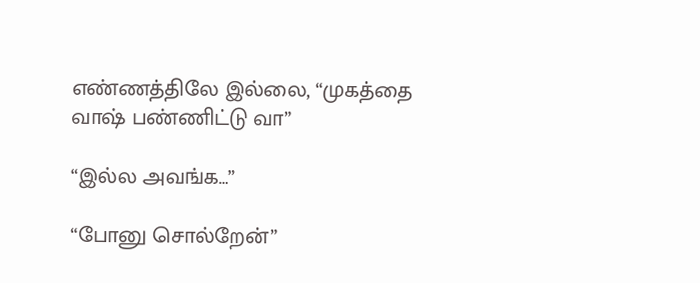எண்ணத்திலே இல்லை, “முகத்தை வாஷ் பண்ணிட்டு வா”

“இல்ல அவங்க…”

“போனு சொல்றேன்”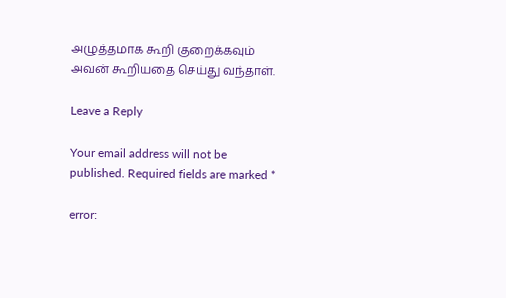அழுத்தமாக கூறி குறைக்கவும் அவன் கூறியதை செய்து வந்தாள்.

Leave a Reply

Your email address will not be published. Required fields are marked *

error: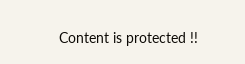Content is protected !!